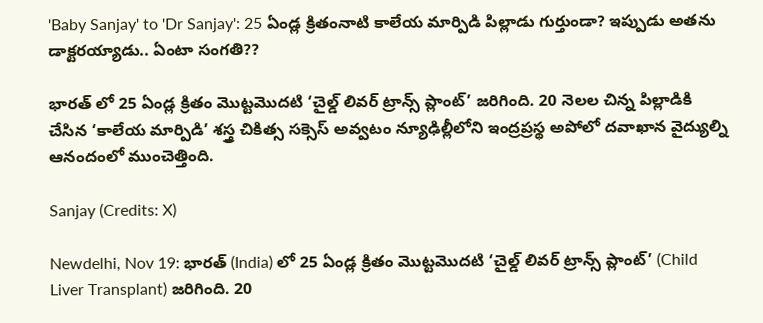'Baby Sanjay' to 'Dr Sanjay': 25 ఏండ్ల క్రితంనాటి కాలేయ మార్పిడి పిల్లాడు గుర్తుండా? ఇప్పుడు అతను డాక్టరయ్యాడు.. ఏంటా సంగతి??

భారత్‌ లో 25 ఏండ్ల క్రితం మొట్టమొదటి ‘చైల్డ్‌ లివర్‌ ట్రాన్స్‌ ప్లాంట్‌’ జరిగింది. 20 నెలల చిన్న పిల్లాడికి చేసిన ‘కాలేయ మార్పిడి’ శస్త్ర చికిత్స సక్సెస్‌ అవ్వటం న్యూఢిల్లీలోని ఇంద్రప్రస్థ అపోలో దవాఖాన వైద్యుల్ని ఆనందంలో ముంచెత్తింది.

Sanjay (Credits: X)

Newdelhi, Nov 19: భారత్‌ (India) లో 25 ఏండ్ల క్రితం మొట్టమొదటి ‘చైల్డ్‌ లివర్‌ ట్రాన్స్‌ ప్లాంట్‌’ (Child Liver Transplant) జరిగింది. 20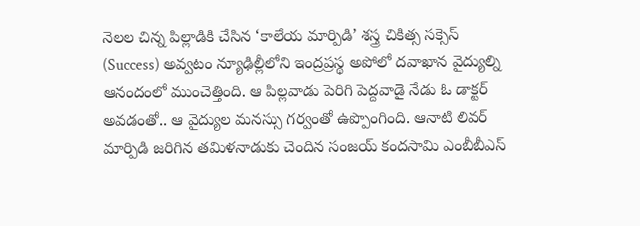నెలల చిన్న పిల్లాడికి చేసిన ‘కాలేయ మార్పిడి’ శస్త్ర చికిత్స సక్సెస్‌ (Success) అవ్వటం న్యూఢిల్లీలోని ఇంద్రప్రస్థ అపోలో దవాఖాన వైద్యుల్ని ఆనందంలో ముంచెత్తింది. ఆ పిల్లవాడు పెరిగి పెద్దవాడై నేడు ఓ డాక్టర్‌ అవడంతో.. ఆ వైద్యుల మనస్సు గర్వంతో ఉప్పొంగింది. ఆనాటి లివర్‌ మార్పిడి జరిగిన తమిళనాడుకు చెందిన సంజయ్‌ కందసామి ఎంబీబీఎస్‌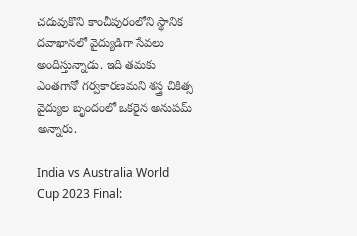చదువుకొని కాంచీపురంలోని స్థానిక దవాఖానలో వైద్యుడిగా సేవలు అందిస్తున్నాడు. ఇది తమకు ఎంతగానో గర్వకారణమని శస్త్ర చికిత్స వైద్యుల బృందంలో ఒకరైన అనుపమ్‌ అన్నారు.

India vs Australia World Cup 2023 Final: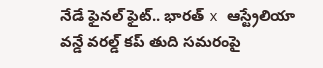నేడే ఫైనల్‌ ఫైట్‌.. భారత్‌ x ఆస్ట్రేలియా వన్డే వరల్డ్‌ కప్‌ తుది సమరంపై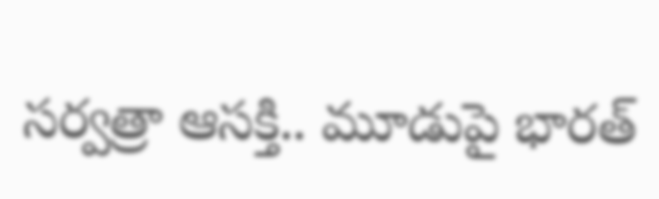సర్వత్రా ఆసక్తి.. మూడుపై భారత్‌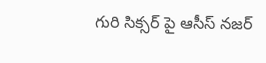గురి సిక్సర్‌ పై ఆసీస్‌ నజర్‌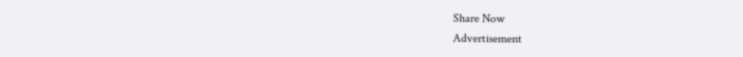Share Now
Advertisement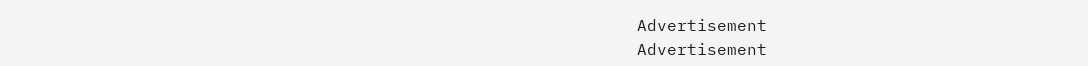Advertisement
Advertisement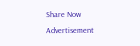Share Now
Advertisement